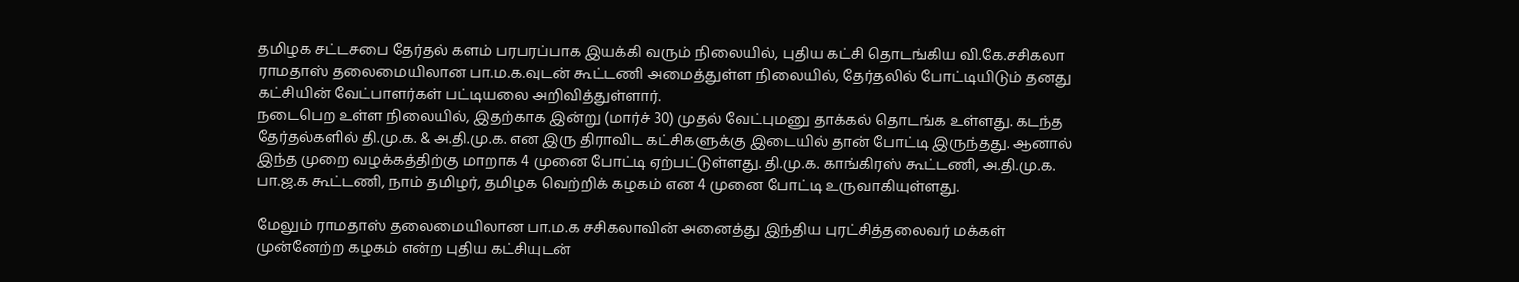தமிழக சட்டசபை தேர்தல் களம் பரபரப்பாக இயக்கி வரும் நிலையில், புதிய கட்சி தொடங்கிய வி.கே.சசிகலா ராமதாஸ் தலைமையிலான பா.ம.க.வுடன் கூட்டணி அமைத்துள்ள நிலையில், தேர்தலில் போட்டியிடும் தனது கட்சியின் வேட்பாளர்கள் பட்டியலை அறிவித்துள்ளார்.
நடைபெற உள்ள நிலையில், இதற்காக இன்று (மார்ச் 30) முதல் வேட்புமனு தாக்கல் தொடங்க உள்ளது. கடந்த தேர்தல்களில் தி.மு.க. & அ.தி.மு.க. என இரு திராவிட கட்சிகளுக்கு இடையில் தான் போட்டி இருந்தது. ஆனால் இந்த முறை வழக்கத்திற்கு மாறாக 4 முனை போட்டி ஏற்பட்டுள்ளது. தி.மு.க. காங்கிரஸ் கூட்டணி, அ.தி.மு.க. பா.ஜ.க கூட்டணி, நாம் தமிழர், தமிழக வெற்றிக் கழகம் என 4 முனை போட்டி உருவாகியுள்ளது.

மேலும் ராமதாஸ் தலைமையிலான பா.ம.க சசிகலாவின் அனைத்து இந்திய புரட்சித்தலைவர் மக்கள் முன்னேற்ற கழகம் என்ற புதிய கட்சியுடன்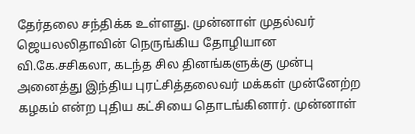தேர்தலை சந்திக்க உள்ளது. முன்னாள் முதல்வர் ஜெயலலிதாவின் நெருங்கிய தோழியான வி.கே.சசிகலா, கடந்த சில தினங்களுக்கு முன்பு அனைத்து இந்திய புரட்சித்தலைவர் மக்கள் முன்னேற்ற கழகம் என்ற புதிய கட்சியை தொடங்கினார். முன்னாள்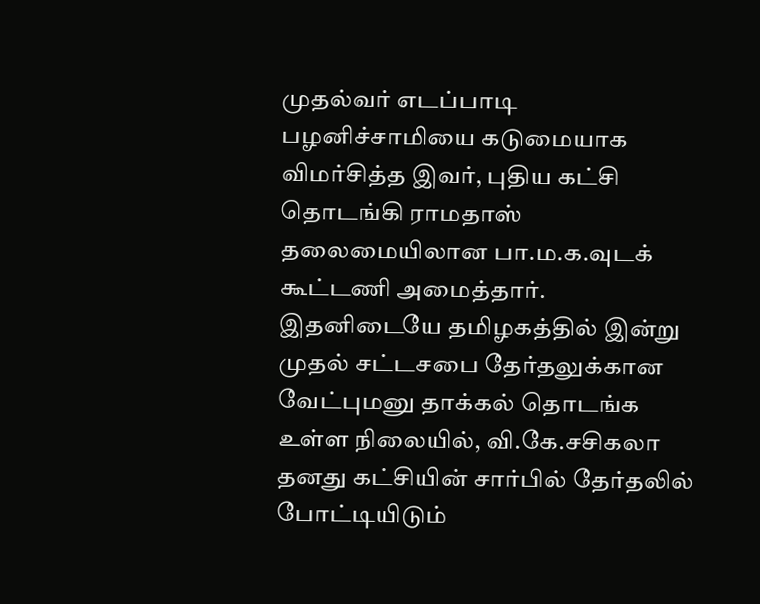முதல்வர் எடப்பாடி பழனிச்சாமியை கடுமையாக விமர்சித்த இவர், புதிய கட்சி தொடங்கி ராமதாஸ் தலைமையிலான பா.ம.க.வுடக் கூட்டணி அமைத்தார்.
இதனிடையே தமிழகத்தில் இன்று முதல் சட்டசபை தேர்தலுக்கான வேட்புமனு தாக்கல் தொடங்க உள்ள நிலையில், வி.கே.சசிகலா தனது கட்சியின் சார்பில் தேர்தலில் போட்டியிடும்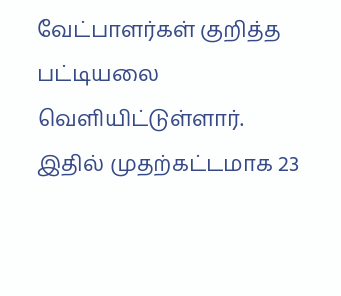வேட்பாளர்கள் குறித்த பட்டியலை வெளியிட்டுள்ளார். இதில் முதற்கட்டமாக 23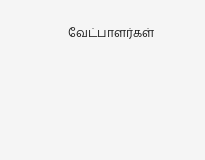வேட்பாளர்கள்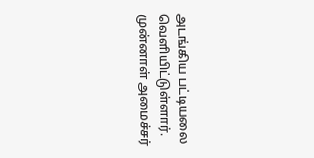அடங்கிய பட்டியலை வெளியிட்டுள்ளார். முன்னாள் அமைச்சர்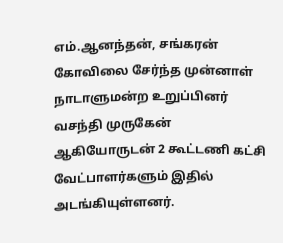எம்.ஆனந்தன், சங்கரன் கோவிலை சேர்ந்த முன்னாள் நாடாளுமன்ற உறுப்பினர் வசந்தி முருகேன் ஆகியோருடன் 2 கூட்டணி கட்சி வேட்பாளர்களும் இதில் அடங்கியுள்ளனர்.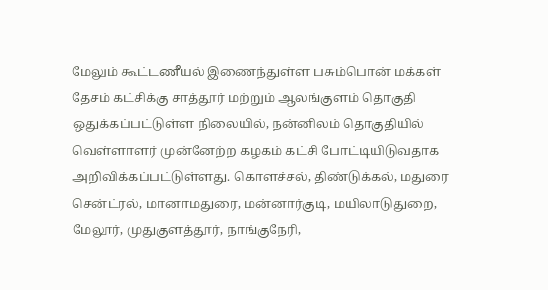மேலும் கூட்டணீயல் இணைந்துள்ள பசும்பொன் மக்கள் தேசம் கட்சிக்கு சாத்தூர் மற்றும் ஆலங்குளம் தொகுதி ஒதுக்கப்பட்டுள்ள நிலையில், நன்னிலம் தொகுதியில் வெள்ளாளர் முன்னேற்ற கழகம் கட்சி போட்டியிடுவதாக அறிவிக்கப்பட்டுள்ளது. கொளச்சல், திண்டுக்கல், மதுரை சென்ட்ரல், மானாமதுரை, மன்னார்குடி, மயிலாடுதுறை, மேலூர், முதுகுளத்தூர், நாங்குநேரி,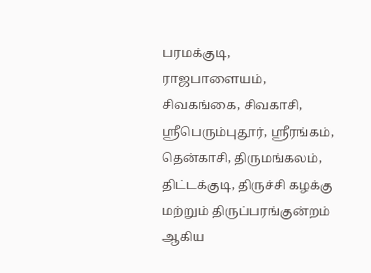பரமக்குடி, ராஜபாளையம், சிவகங்கை, சிவகாசி, ஸ்ரீபெரும்புதூர், ஸ்ரீரங்கம், தென்காசி, திருமங்கலம், திட்டக்குடி, திருச்சி கழக்கு மற்றும் திருப்பரங்குன்றம் ஆகிய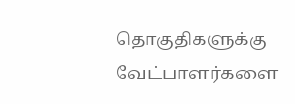தொகுதிகளுக்கு வேட்பாளர்களை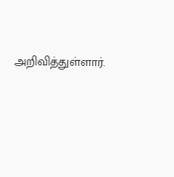அறிவித்துள்ளார்.